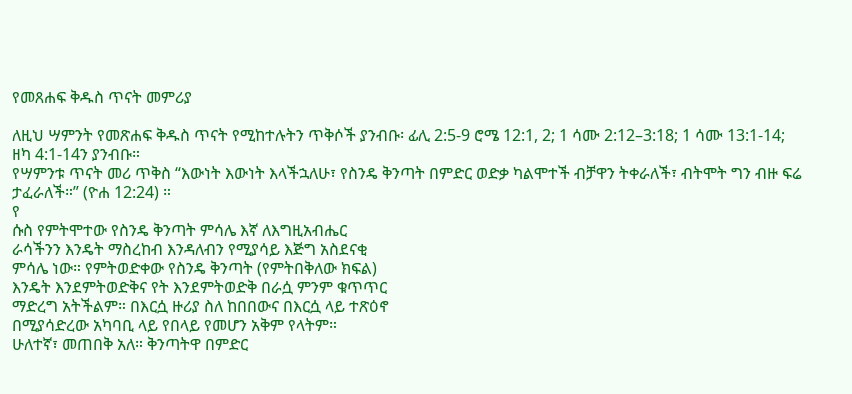የመጸሐፍ ቅዱስ ጥናት መምሪያ

ለዚህ ሣምንት የመጽሐፍ ቅዱስ ጥናት የሚከተሉትን ጥቅሶች ያንብቡ፡ ፊሊ 2:5-9 ሮሜ 12:1, 2; 1 ሳሙ 2:12–3:18; 1 ሳሙ 13:1-14; ዘካ 4:1-14ን ያንብቡ።
የሣምንቱ ጥናት መሪ ጥቅስ “እውነት እውነት እላችኋለሁ፣ የስንዴ ቅንጣት በምድር ወድቃ ካልሞተች ብቻዋን ትቀራለች፣ ብትሞት ግን ብዙ ፍሬ ታፈራለች።” (ዮሐ 12:24) ።
የ
ሱስ የምትሞተው የስንዴ ቅንጣት ምሳሌ እኛ ለእግዚአብሔር
ራሳችንን እንዴት ማስረከብ እንዳለብን የሚያሳይ እጅግ አስደናቂ
ምሳሌ ነው። የምትወድቀው የስንዴ ቅንጣት (የምትበቅለው ክፍል)
እንዴት እንደምትወድቅና የት እንደምትወድቅ በራሷ ምንም ቁጥጥር
ማድረግ አትችልም። በእርሷ ዙሪያ ስለ ከበበውና በእርሷ ላይ ተጽዕኖ
በሚያሳድረው አካባቢ ላይ የበላይ የመሆን አቅም የላትም።
ሁለተኛ፣ መጠበቅ አለ። ቅንጣትዋ በምድር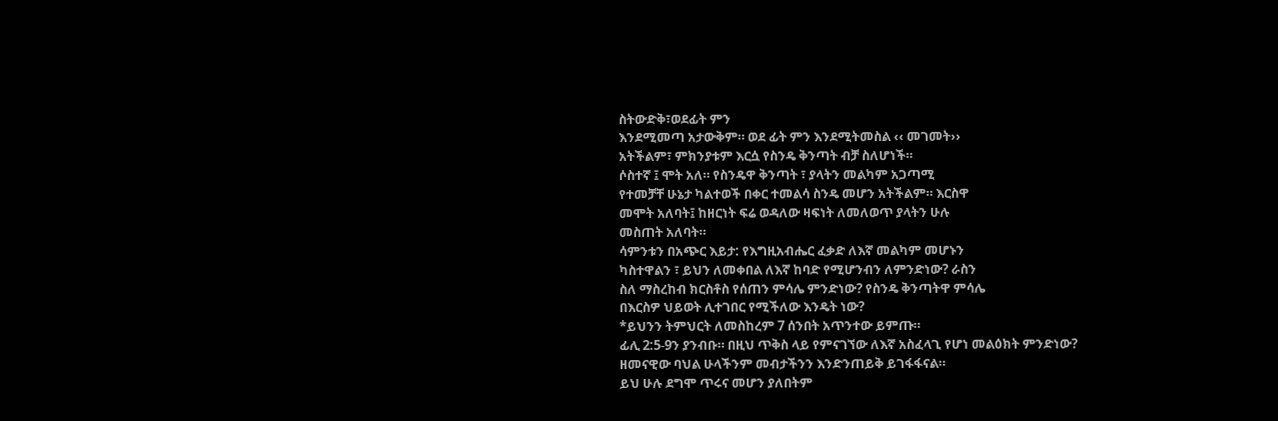ስትውድቅ፣ወደፊት ምን
እንደሚመጣ አታውቅም። ወደ ፊት ምን እንደሚትመስል ‹‹ መገመት››
አትችልም፣ ምክንያቱም እርሷ የስንዴ ቅንጣት ብቻ ስለሆነች።
ሶስተኛ ፤ ሞት አለ። የስንዴዋ ቅንጣት ፣ ያላትን መልካም አጋጣሚ
የተመቻቸ ሁኔታ ካልተወች በቀር ተመልሳ ስንዴ መሆን አትችልም። እርስዋ
መሞት አለባት፤ ከዘርነት ፍሬ ወዳለው ዛፍነት ለመለወጥ ያላትን ሁሉ
መስጠት አለባት።
ሳምንቱን በአጭር እይታ: የእግዚአብሔር ፈቃድ ለእኛ መልካም መሆኑን
ካስተዋልን ፣ ይህን ለመቀበል ለእኛ ከባድ የሚሆንብን ለምንድነው? ራስን
ስለ ማስረከብ ክርስቶስ የሰጠን ምሳሌ ምንድነው? የስንዴ ቅንጣትዋ ምሳሌ
በእርስዎ ህይወት ሊተገበር የሚችለው እንዴት ነው?
*ይህንን ትምህርት ለመስከረም 7 ሰንበት አጥንተው ይምጡ።
ፊሊ 2:5-9ን ያንብቡ። በዚህ ጥቅስ ላይ የምናገኘው ለእኛ አስፈላጊ የሆነ መልዕክት ምንድነው?
ዘመናዊው ባህል ሁላችንም መብታችንን እንድንጠይቅ ይገፋፋናል።
ይህ ሁሉ ደግሞ ጥሩና መሆን ያለበትም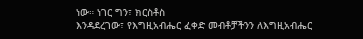ነው። ነገር ግን፣ ክርስቶስ
እንዳደረገው፣ የእግዚአብሔር ፈቀድ መብቶቻችንን ለእግዚአብሔር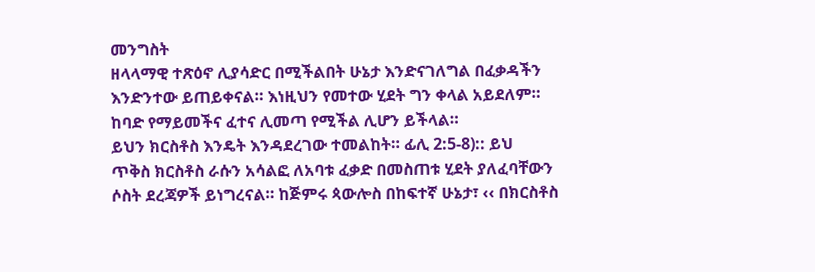መንግስት
ዘላላማዊ ተጽዕኖ ሊያሳድር በሚችልበት ሁኔታ እንድናገለግል በፈቃዳችን
እንድንተው ይጠይቀናል። እነዚህን የመተው ሂደት ግን ቀላል አይደለም።
ከባድ የማይመችና ፈተና ሊመጣ የሚችል ሊሆን ይችላል።
ይህን ክርስቶስ እንዴት እንዳደረገው ተመልከት። ፊሊ 2:5-8):: ይህ
ጥቅስ ክርስቶስ ራሱን አሳልፎ ለአባቱ ፈቃድ በመስጠቱ ሂደት ያለፈባቸውን
ሶስት ደረጃዎች ይነግረናል። ከጅምሩ ጳውሎስ በከፍተኛ ሁኔታ፣ ‹‹ በክርስቶስ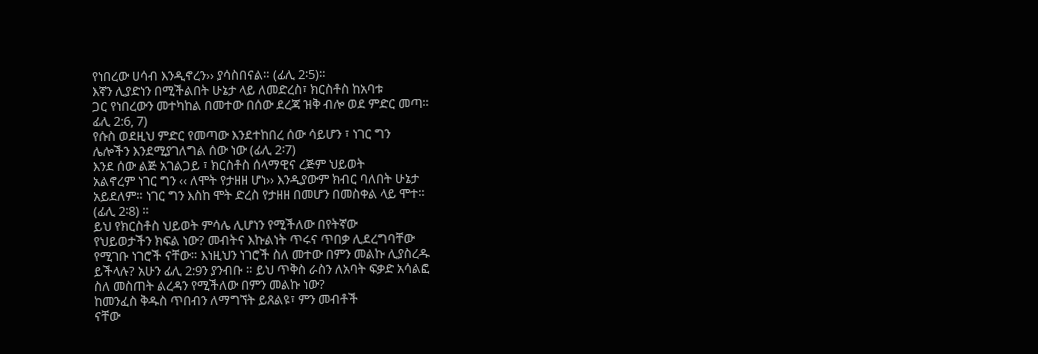የነበረው ሀሳብ እንዲኖረን›› ያሳስበናል። (ፊሊ 2፡5)።
እኛን ሊያድነን በሚችልበት ሁኔታ ላይ ለመድረስ፣ ክርስቶስ ከአባቱ
ጋር የነበረውን መተካከል በመተው በሰው ደረጃ ዝቅ ብሎ ወደ ምድር መጣ።
ፊሊ 2:6, 7)
የሱስ ወደዚህ ምድር የመጣው እንደተከበረ ሰው ሳይሆን ፣ ነገር ግን
ሌሎችን እንደሚያገለግል ሰው ነው (ፊሊ 2፡7)
እንደ ሰው ልጅ አገልጋይ ፣ ክርስቶስ ሰላማዊና ረጅም ህይወት
አልኖረም ነገር ግን ‹‹ ለሞት የታዘዘ ሆነ›› እንዲያውም ክብር ባለበት ሁኔታ
አይደለም። ነገር ግን እስከ ሞት ድረስ የታዘዘ በመሆን በመስቀል ላይ ሞተ።
(ፊሊ 2፡8) ።
ይህ የክርስቶስ ህይወት ምሳሌ ሊሆነን የሚችለው በየትኛው
የህይወታችን ክፍል ነው? መብትና እኩልነት ጥሩና ጥበቃ ሊደረግባቸው
የሚገቡ ነገሮች ናቸው። እነዚህን ነገሮች ስለ መተው በምን መልኩ ሊያስረዱ
ይችላሉ? አሁን ፊሊ 2:9ን ያንብቡ ። ይህ ጥቅስ ራስን ለአባት ፍቃድ አሳልፎ
ስለ መስጠት ልረዳን የሚችለው በምን መልኩ ነው?
ከመንፈስ ቅዱስ ጥበብን ለማግኘት ይጸልዩ፣ ምን መብቶች
ናቸው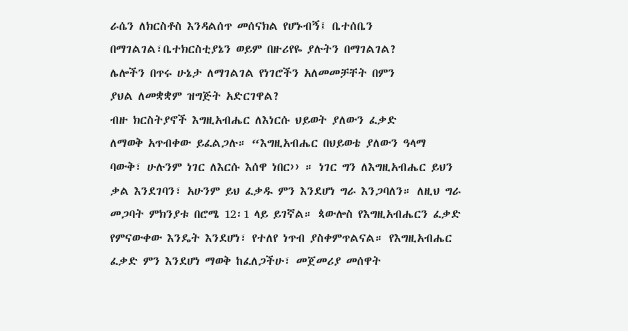ራሴን ለክርስቶስ እንዳልሰጥ መሰናክል የሆኑብኝ፤ ቤተሰቤን
በማገልገል፣ቤተክርስቲያኔን ወይም በዙሪየዬ ያሉትን በማገልገል?
ሌሎችን በጥሩ ሁኔታ ለማገልገል የነገሮችን አለመመቻቸት በምን
ያህል ለመቋቋም ዝግጅት አድርገዋል?
ብዙ ክርስትያኖች እግዚአብሔር ለእነርሱ ህይወት ያለውን ፈቃድ
ለማወቅ አጥብቀው ይፈልጋሉ። “እግዚአብሔር በህይወቴ ያለውን ዓላማ
ባውቅ፣ ሁሉንም ነገር ለእርሱ እሰዋ ነበር›› ። ነገር ግን ለእግዚአብሔር ይህን
ቃል እንደገባን፣ አሁንም ይህ ፈቃዱ ምን እንደሆነ ግራ እንጋባለን። ለዚህ ግራ
መጋባት ምክንያቱ በሮሜ 12፡1 ላይ ይገኛል። ጳውሎስ የእግዚአብሔርን ፈቃድ
የምናውቀው እንዴት እንደሆነ፣ የተለየ ነጥብ ያስቀምጥልናል። የእግዚአብሔር
ፈቃድ ምን እንደሆነ ማወቅ ከፈለጋችሁ፣ መጀመሪያ መሰዋት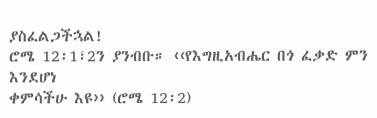ያስፈልጋችኋል!
ሮሜ 12፡1፣2ን ያንብቡ። ‹‹የእግዚአብሔር በጎ ፈቃድ ምን እንደሆነ
ቀምሳችሁ እዩ›› (ሮሜ 12፡2)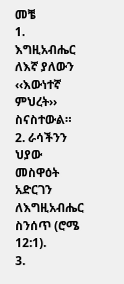መቼ
1. እግዚአብሔር ለእኛ ያለውን ‹‹እውነተኛ ምህረት›› ስናስተውል።
2. ራሳችንን ህያው መስዋዕት አድርገን ለእግዚአብሔር ስንሰጥ (ሮሜ 12:1).
3.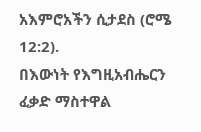አእምሮአችን ሲታደስ (ሮሜ 12:2).
በእውነት የእግዚአብሔርን ፈቃድ ማስተዋል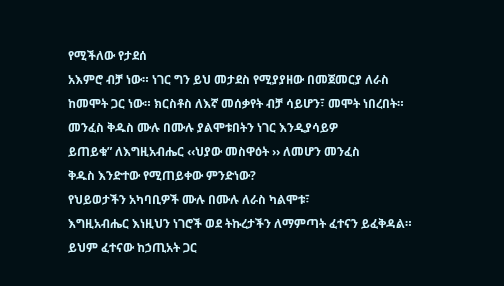የሚችለው የታደሰ
አእምሮ ብቻ ነው። ነገር ግን ይህ መታደስ የሚያያዘው በመጀመርያ ለራስ
ከመሞት ጋር ነው። ክርስቶስ ለእኛ መሰቃየት ብቻ ሳይሆን፣ መሞት ነበረበት።
መንፈስ ቅዱስ ሙሉ በሙሉ ያልሞቱበትን ነገር እንዲያሳይዎ
ይጠይቁ” ለእግዚአብሔር ‹‹ህያው መስዋዕት ›› ለመሆን መንፈስ
ቅዱስ እንድተው የሚጠይቀው ምንድነው?
የህይወታችን አካባቢዎች ሙሉ በሙሉ ለራስ ካልሞቱ፣
እግዚአብሔር እነዚህን ነገሮች ወደ ትኩረታችን ለማምጣት ፈተናን ይፈቅዳል።
ይህም ፈተናው ከኃጢአት ጋር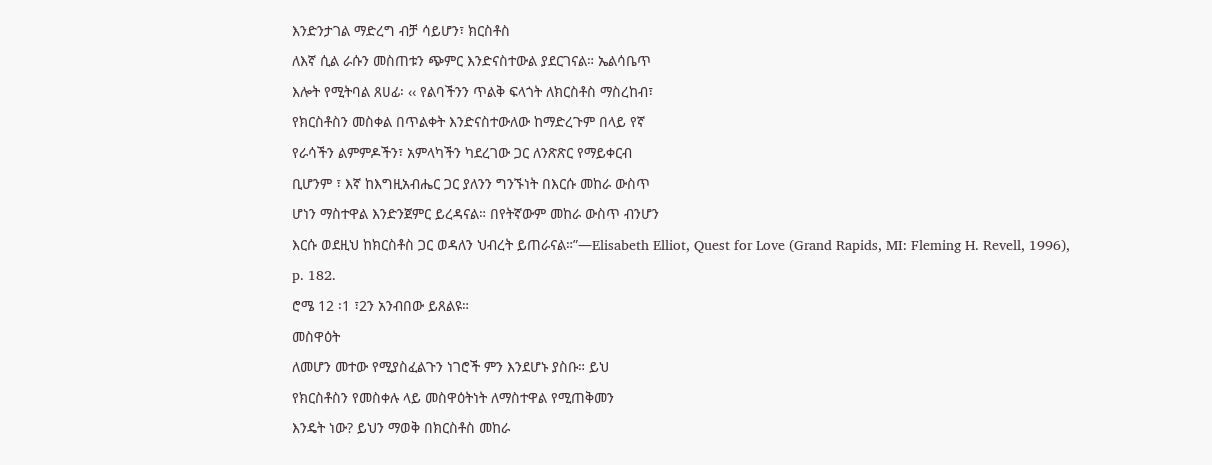እንድንታገል ማድረግ ብቻ ሳይሆን፣ ክርስቶስ
ለእኛ ሲል ራሱን መስጠቱን ጭምር እንድናስተውል ያደርገናል። ኤልሳቤጥ
እሎት የሚትባል ጸሀፊ፡ ‹‹ የልባችንን ጥልቅ ፍላጎት ለክርስቶስ ማስረከብ፣
የክርስቶስን መስቀል በጥልቀት እንድናስተውለው ከማድረጉም በላይ የኛ
የራሳችን ልምምዶችን፣ አምላካችን ካደረገው ጋር ለንጽጽር የማይቀርብ
ቢሆንም ፣ እኛ ከእግዚአብሔር ጋር ያለንን ግንኙነት በእርሱ መከራ ውስጥ
ሆነን ማስተዋል እንድንጀምር ይረዳናል። በየትኛውም መከራ ውስጥ ብንሆን
እርሱ ወደዚህ ከክርስቶስ ጋር ወዳለን ህብረት ይጠራናል።”—Elisabeth Elliot, Quest for Love (Grand Rapids, MI: Fleming H. Revell, 1996),
p. 182.
ሮሜ 12 ፡1 ፣2ን አንብበው ይጸልዩ።
መስዋዕት
ለመሆን መተው የሚያስፈልጉን ነገሮች ምን እንደሆኑ ያስቡ። ይህ
የክርስቶስን የመስቀሉ ላይ መስዋዕትነት ለማስተዋል የሚጠቅመን
እንዴት ነው? ይህን ማወቅ በክርስቶስ መከራ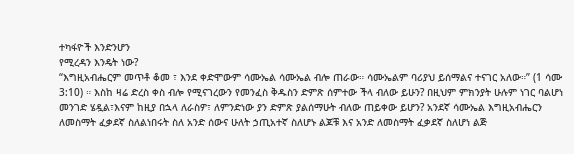ተካፋዮች እንድንሆን
የሚረዳን እንዴት ነው?
“እግዚአብሔርም መጥቶ ቆመ ፣ እንደ ቀድሞውም ሳሙኤል ሳሙኤል ብሎ ጠራው። ሳሙኤልም ባሪያህ ይሰማልና ተናገር አለው።” (1 ሳሙ 3:10) ። እስከ ዛሬ ድረስ ቀስ ብሎ የሚናገረውን የመንፈስ ቅዱስን ድምጽ ሰምተው ችላ ብለው ይሁን? በዚህም ምክንያት ሁሉም ነገር ባልሆነ መንገድ ሄዷል፣እናም ከዚያ በኋላ ለራስዎ፣ ለምንድነው ያን ድምጽ ያልሰማሁት ብለው ጠይቀው ይሆን? አንደኛ ሳሙኤል እግዚአብሔርን ለመስማት ፈቃደኛ ስለልነበሩት ስለ አንድ ሰውና ሁለት ኃጢአተኛ ስለሆኑ ልጆቹ እና አንድ ለመስማት ፈቃደኛ ስለሆነ ልጅ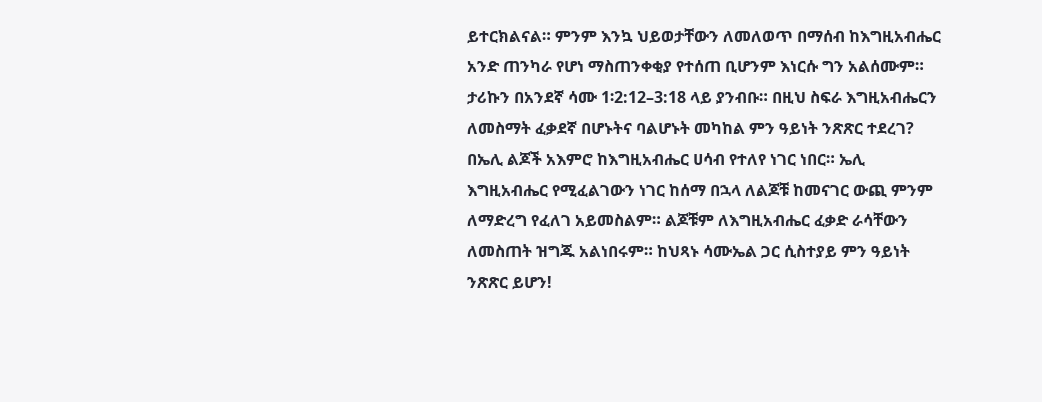ይተርክልናል። ምንም እንኳ ህይወታቸውን ለመለወጥ በማሰብ ከእግዚአብሔር አንድ ጠንካራ የሆነ ማስጠንቀቂያ የተሰጠ ቢሆንም እነርሱ ግን አልሰሙም። ታሪኩን በአንደኛ ሳሙ 1፡2:12–3:18 ላይ ያንብቡ። በዚህ ስፍራ እግዚአብሔርን ለመስማት ፈቃደኛ በሆኑትና ባልሆኑት መካከል ምን ዓይነት ንጽጽር ተደረገ?
በኤሊ ልጆች አእምሮ ከእግዚአብሔር ሀሳብ የተለየ ነገር ነበር። ኤሊ
እግዚአብሔር የሚፈልገውን ነገር ከሰማ በኋላ ለልጆቹ ከመናገር ውጪ ምንም
ለማድረግ የፈለገ አይመስልም። ልጆቹም ለእግዚአብሔር ፈቃድ ራሳቸውን
ለመስጠት ዝግጁ አልነበሩም። ከህጻኑ ሳሙኤል ጋር ሲስተያይ ምን ዓይነት
ንጽጽር ይሆን!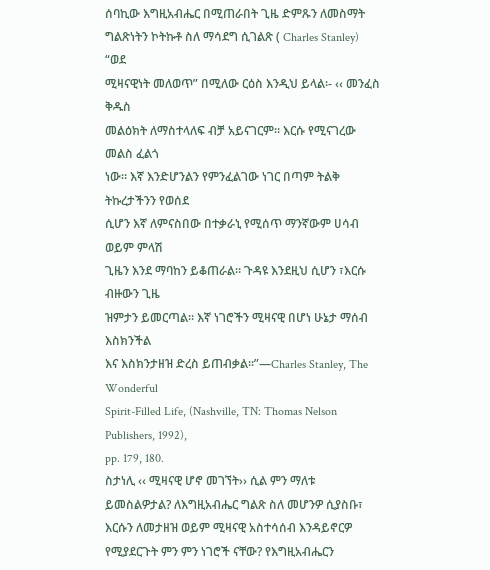ሰባኪው እግዚአብሔር በሚጠራበት ጊዜ ድምጹን ለመስማት
ግልጽነትን ኮትኩቶ ስለ ማሳደግ ሲገልጽ ( Charles Stanley) “ወደ
ሚዛናዊነት መለወጥ” በሚለው ርዕስ እንዲህ ይላል፡- ‹‹ መንፈስ ቅዱስ
መልዕክት ለማስተላለፍ ብቻ አይናገርም። እርሱ የሚናገረው መልስ ፈልጎ
ነው። እኛ እንድሆንልን የምንፈልገው ነገር በጣም ትልቅ ትኩረታችንን የወሰደ
ሲሆን እኛ ለምናስበው በተቃራኒ የሚሰጥ ማንኛውም ሀሳብ ወይም ምላሽ
ጊዜን እንደ ማባከን ይቆጠራል። ጉዳዩ እንደዚህ ሲሆን ፣እርሱ ብዙውን ጊዜ
ዝምታን ይመርጣል። እኛ ነገሮችን ሚዛናዊ በሆነ ሁኔታ ማሰብ እስክንችል
እና እስክንታዘዝ ድረስ ይጠብቃል።”—Charles Stanley, The Wonderful
Spirit-Filled Life, (Nashville, TN: Thomas Nelson Publishers, 1992),
pp. 179, 180.
ስታነሊ ‹‹ ሚዛናዊ ሆኖ መገኘት›› ሲል ምን ማለቱ
ይመስልዎታል? ለእግዚአብሔር ግልጽ ስለ መሆንዎ ሲያስቡ፣
እርሱን ለመታዘዝ ወይም ሚዛናዊ አስተሳሰብ እንዳይኖርዎ
የሚያደርጉት ምን ምን ነገሮች ናቸው? የእግዚአብሔርን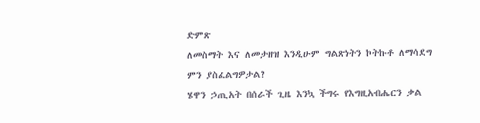ድምጽ
ለመስማት እና ለመታዘዝ እንዲሁም ግልጽነትን ኮትኩቶ ለማሳደግ
ምን ያስፈልግዎታል?
ሄዋን ኃጢአት በሰራች ጊዜ እንኳ ችግሩ የእግዚአብሔርን ቃል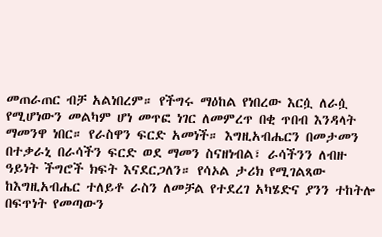መጠራጠር ብቻ አልነበረም። የችግሩ ማዕከል የነበረው እርሷ ለራሷ የሚሆነውን መልካም ሆነ መጥፎ ነገር ለመምረጥ በቂ ጥበብ እንዳላት ማመንዋ ነበር። የራስዋን ፍርድ አመነች። እግዚአብሔርን በመታመን በተቃራኒ በራሳችን ፍርድ ወደ ማመን ስናዘነብል፣ ራሳችንን ለብዙ ዓይነት ችግሮች ክፍት እናደርጋለን። የሳኦል ታሪክ የሚገልጻው ከእግዚአብሔር ተለይቶ ራስን ለመቻል የተደረገ አካሄድና ያንን ተከትሎ በፍጥነት የመጣውን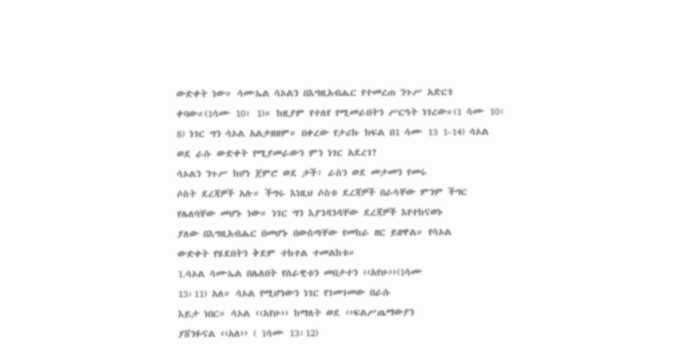ውድቀት ነው። ሳሙኤል ሳኦልን በእግዚአብሔር የተመረጠ ንጉሥ አድርጎ ቀባው።(1ሳሙ 10፡ 1)። ከዚያም የተለየ የሚመራበትን ሥርዓት ነገረው።(1 ሳሙ 10፡8) ነገር ግን ሳኦል አልታዘዘም። በቀረው የታሪኩ ክፍል በ1 ሳሙ 13 1-14) ሳኦል ወደ ራሱ ውድቀት የሚያመራውን ምን ነገር አደረገ?
ሳኦልን ንጉሥ ከሆነ ጀምሮ ወደ ታች፣ ራስን ወደ መታመን የመሩ
ሶስት ደረጃዎች አሉ። ችግሩ እነዚህ ሶስቱ ደረጃዎች በራሳቸው ምንም ችግር
የሌለባቸው መሆኑ ነው። ነገር ግን እያንዳንዳቸው ደረጃዎች እየተከናወኑ
ያለው በእግዚአብሔር በመሆኑ በውስጣቸው የመከራ ዘር ይዘዋል። የሳኦል
ውድቀት የሄደበትን ቅደም ተከተል ተመልከቱ።
1.ሳኦል ሳሙኤል በሌለበት የሰራዊቱን መበታተን ‹‹አየሁ››(1ሳሙ
13፡11) አለ። ሳኦል የሚሆነውን ነገር የገመገመው በራሱ
እይታ ነበር። ሳኦል ‹‹አየሁ›› ከማለት ወደ ‹‹ፍልሥጤማውያን
ያሸንፉናል ‹‹አለ›› ( 1ሳሙ 13፡12)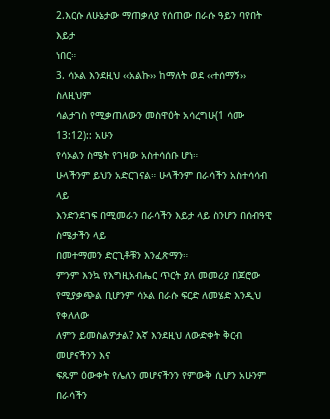2.እርሱ ለሁኔታው ማጠቃለያ የሰጠው በራሱ ዓይን ባየበት እይታ
ነበር።
3. ሳኦል እንደዚህ ‹‹አልኩ›› ከማለት ወደ ‹‹ተሰማኝ›› ስለዚህም
ሳልታገስ የሚቃጠለውን መስዋዕት አሳረግሁ(1 ሳሙ 13:12):: አሁን
የሳኦልን ስሜት የገዛው አስተሳሰቡ ሆነ።
ሁላችንም ይህን አድርገናል። ሁላችንም በራሳችን አስተሳሳብ ላይ
እንድንደገፍ በሚመራን በራሳችን እይታ ላይ ስንሆን በሰብዓዊ ስሜታችን ላይ
በመተማመን ድርጊቶቹን እንፈጽማን።
ምንም እንኳ የእግዚአብሔር ጥርት ያለ መመሪያ በጆሮው
የሚያቃጭል ቢሆንም ሳኦል በራሱ ፍርድ ለመሄድ እንዲህ የቀለለው
ለምን ይመስልዎታል? እኛ እንደዚህ ለውድቀት ቅርብ መሆናችንን እና
ፍጹም ዕውቀት የሌለን መሆናችንን የምውቅ ሲሆን አሁንም በራሳችን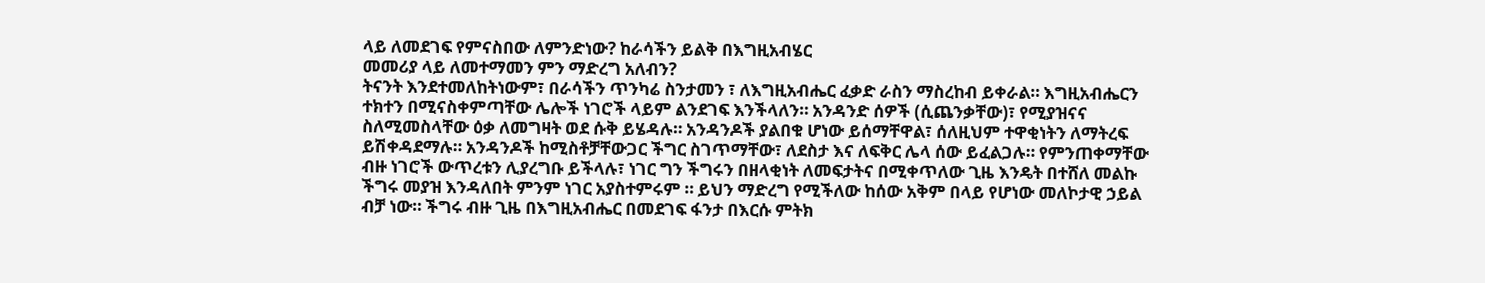ላይ ለመደገፍ የምናስበው ለምንድነው? ከራሳችን ይልቅ በእግዚአብሄር
መመሪያ ላይ ለመተማመን ምን ማድረግ አለብን?
ትናንት እንደተመለከትነውም፣ በራሳችን ጥንካሬ ስንታመን ፣ ለእግዚአብሔር ፈቃድ ራስን ማስረከብ ይቀራል። እግዚአብሔርን ተክተን በሚናስቀምጣቸው ሌሎች ነገሮች ላይም ልንደገፍ እንችላለን። አንዳንድ ሰዎች (ሲጨንቃቸው)፣ የሚያዝናና ስለሚመስላቸው ዕቃ ለመግዛት ወደ ሱቅ ይሄዳሉ። አንዳንዶች ያልበቁ ሆነው ይሰማቸዋል፣ ሰለዚህም ተዋቂነትን ለማትረፍ ይሽቀዳደማሉ። አንዳንዶች ከሚስቶቻቸውጋር ችግር ስገጥማቸው፣ ለደስታ እና ለፍቅር ሌላ ሰው ይፈልጋሉ። የምንጠቀማቸው ብዙ ነገሮች ውጥረቱን ሊያረግቡ ይችላሉ፣ ነገር ግን ችግሩን በዘላቂነት ለመፍታትና በሚቀጥለው ጊዜ እንዴት በተሸለ መልኩ ችግሩ መያዝ እንዳለበት ምንም ነገር አያስተምሩም ። ይህን ማድረግ የሚችለው ከሰው አቅም በላይ የሆነው መለኮታዊ ኃይል ብቻ ነው። ችግሩ ብዙ ጊዜ በእግዚአብሔር በመደገፍ ፋንታ በእርሱ ምትክ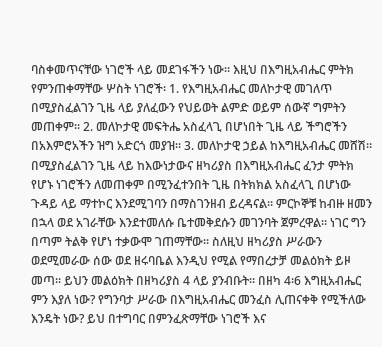ባስቀመጥናቸው ነገሮች ላይ መደገፋችን ነው። እዚህ በእግዚአብሔር ምትክ የምንጠቀማቸው ሦስት ነገሮች፡ 1. የእግዚአብሔር መለኮታዊ መገለጥ በሚያስፈልገን ጊዜ ላይ ያለፈውን የህይወት ልምድ ወይም ሰውኛ ግምትን መጠቀም። 2. መለኮታዊ መፍትሔ አስፈላጊ በሆነበት ጊዜ ላይ ችግሮችን በአእምሮአችን ዝግ አድርጎ መያዝ። 3. መለኮታዊ ኃይል ከእግዚአብሔር መሸሽ። በሚያስፈልገን ጊዜ ላይ ከእውነታውና ዘካሪያስ በእግዚአብሔር ፈንታ ምትክ የሆኑ ነገሮችን ለመጠቀም በሚንፈተንበት ጊዜ በትክክል አስፈላጊ በሆነው ጉዳይ ላይ ማተኮር እንደሚገባን በማስገንዘብ ይረዳናል። ምርኮኞቹ ከብዙ ዘመን በኋላ ወደ አገራቸው እንደተመለሱ ቤተመቅደሱን መገንባት ጀምረዋል። ነገር ግን በጣም ትልቅ የሆነ ተቃውሞ ገጠማቸው። ስለዚህ ዘካሪያስ ሥራውን ወደሚመራው ሰው ወደ ዘሩባቤል እንዲህ የሚል የማበረታቻ መልዕክት ይዞ መጣ። ይህን መልዕክት በዘካሪያስ 4 ላይ ያንብቡት። በዘካ 4፡6 እግዚአብሔር ምን እያለ ነው? የግንባታ ሥራው በእግዚአብሔር መንፈስ ሊጠናቀቅ የሚችለው እንዴት ነው? ይህ በተግባር በምንፈጽማቸው ነገሮች እና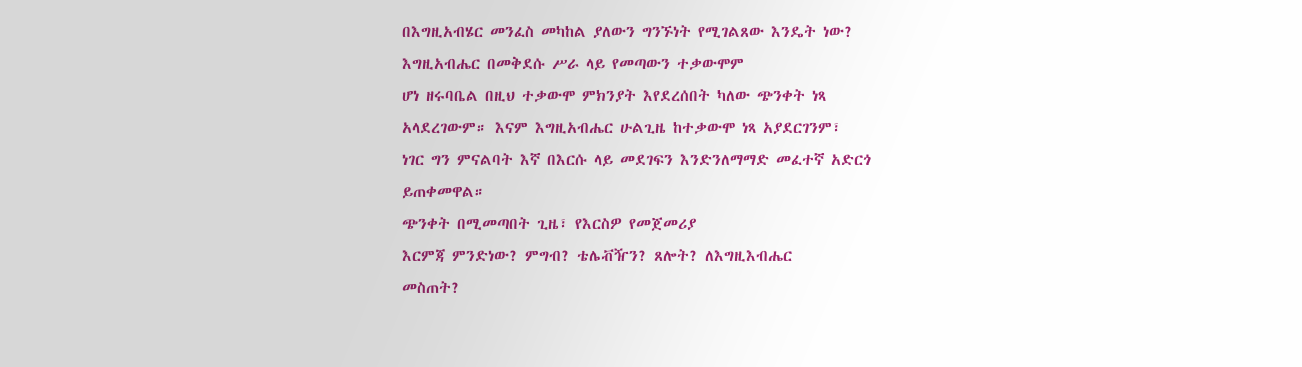በእግዚአብሄር መንፈስ መካከል ያለውን ግንኙነት የሚገልጸው እንዴት ነው?
እግዚአብሔር በመቅደሱ ሥራ ላይ የመጣውን ተቃውሞም
ሆነ ዘሩባቤል በዚህ ተቃውሞ ምክንያት እየደረሰበት ካለው ጭንቀት ነጻ
አላደረገውም። እናም እግዚአብሔር ሁልጊዜ ከተቃውሞ ነጻ አያደርገንም፣
ነገር ግን ምናልባት እኛ በእርሱ ላይ መደገፍን እንድንለማማድ መፈተኛ አድርጎ
ይጠቀመዋል።
ጭንቀት በሚመጣበት ጊዜ፣ የእርስዎ የመጀመሪያ
እርምጃ ምንድነው? ምግብ? ቴሌቭዥን? ጸሎት? ለእግዚእብሔር
መስጠት?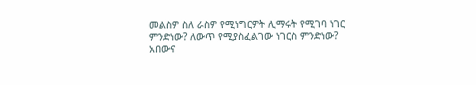መልስዎ ስለ ራስዎ የሚነግርዎት ሊማሩት የሚገባ ነገር
ምንድነው? ለውጥ የሚያስፈልገው ነገርስ ምንድነው?
አበውና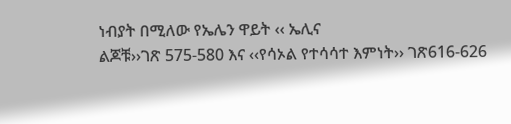ነብያት በሚለው የኤሌን ዋይት ‹‹ ኤሊና
ልጆቹ››ገጽ 575-580 እና ‹‹የሳኦል የተሳሳተ እምነት›› ገጽ616-626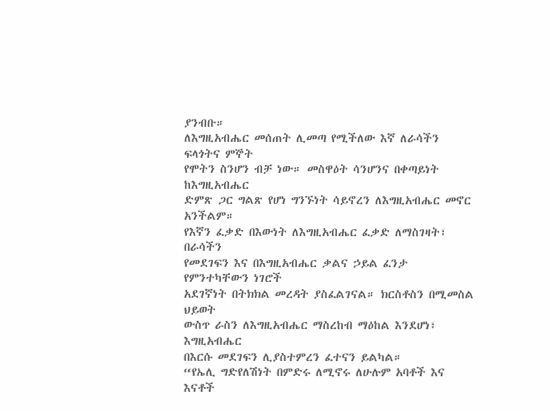ያንብቡ።
ለእግዚአብሔር መሰጠት ሊመጣ የሚችለው እኛ ለራሳችን ፍላጎትና ምኞት
የሞትን ስንሆን ብቻ ነው። መስዋዕት ሳንሆንና በቀጣይነት ከእግዚአብሔር
ድምጽ ጋር ግልጽ የሆነ ግንኙነት ሳይኖረን ለእግዚአብሔር መኖር አንችልም።
የእኛን ፈቃድ በእውነት ለእግዚአብሔር ፈቃድ ለማስገዛት፣ በራሳችን
የመደገፍን እና በእግዚአብሔር ቃልና ኃይል ፈንታ የምንተካቸውን ነገሮች
አደገኛነት በትክክል መረዳት ያስፈልገናል። ክርስቶስን በሚመስል ህይወት
ውስጥ ራስን ለእግዚአብሔር ማስረከብ ማዕከል እንደሆነ፣ እግዚአብሔር
በእርሱ መደገፍን ሊያስተምረን ፈተናን ይልካል።
“የኤሊ ግድየለሽነት በምድሩ ለሚኖሩ ለሁሉም አባቶች እና እናቶች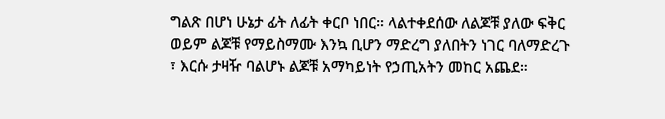ግልጽ በሆነ ሁኔታ ፊት ለፊት ቀርቦ ነበር። ላልተቀደሰው ለልጆቹ ያለው ፍቅር
ወይም ልጆቹ የማይስማሙ እንኳ ቢሆን ማድረግ ያለበትን ነገር ባለማድረጉ
፣ እርሱ ታዛዥ ባልሆኑ ልጆቹ አማካይነት የኃጢአትን መከር አጨደ።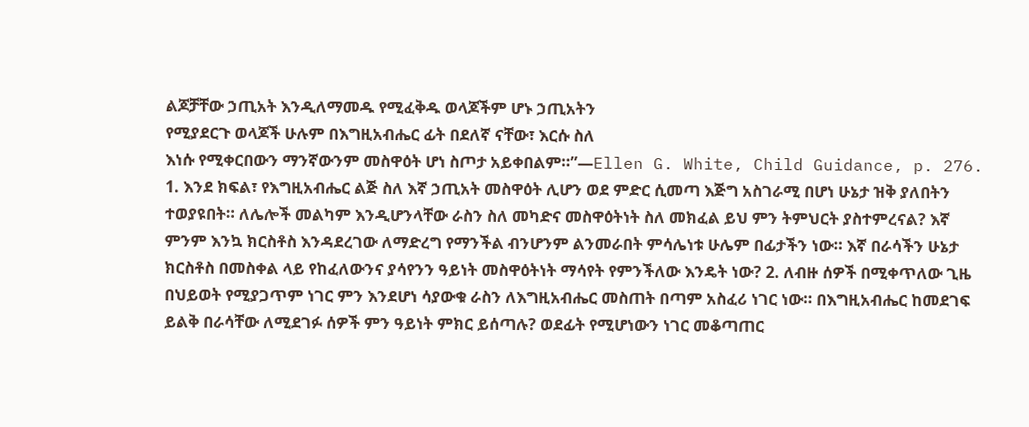ልጆቻቸው ኃጢአት እንዲለማመዱ የሚፈቅዱ ወላጆችም ሆኑ ኃጢአትን
የሚያደርጉ ወላጆች ሁሉም በእግዚአብሔር ፊት በደለኛ ናቸው፣ እርሱ ስለ
እነሱ የሚቀርበውን ማንኛውንም መስዋዕት ሆነ ስጦታ አይቀበልም።”—Ellen G. White, Child Guidance, p. 276.
1. እንደ ክፍል፣ የእግዚአብሔር ልጅ ስለ እኛ ኃጢአት መስዋዕት ሊሆን ወደ ምድር ሲመጣ እጅግ አስገራሚ በሆነ ሁኔታ ዝቅ ያለበትን ተወያዩበት። ለሌሎች መልካም እንዲሆንላቸው ራስን ስለ መካድና መስዋዕትነት ስለ መክፈል ይህ ምን ትምህርት ያስተምረናል? እኛ ምንም እንኳ ክርስቶስ እንዳደረገው ለማድረግ የማንችል ብንሆንም ልንመራበት ምሳሌነቱ ሁሌም በፊታችን ነው። እኛ በራሳችን ሁኔታ ክርስቶስ በመስቀል ላይ የከፈለውንና ያሳየንን ዓይነት መስዋዕትነት ማሳየት የምንችለው እንዴት ነው? 2. ለብዙ ሰዎች በሚቀጥለው ጊዜ በህይወት የሚያጋጥም ነገር ምን እንደሆነ ሳያውቁ ራስን ለእግዚአብሔር መስጠት በጣም አስፈሪ ነገር ነው። በእግዚአብሔር ከመደገፍ ይልቅ በራሳቸው ለሚደገፉ ሰዎች ምን ዓይነት ምክር ይሰጣሉ? ወደፊት የሚሆነውን ነገር መቆጣጠር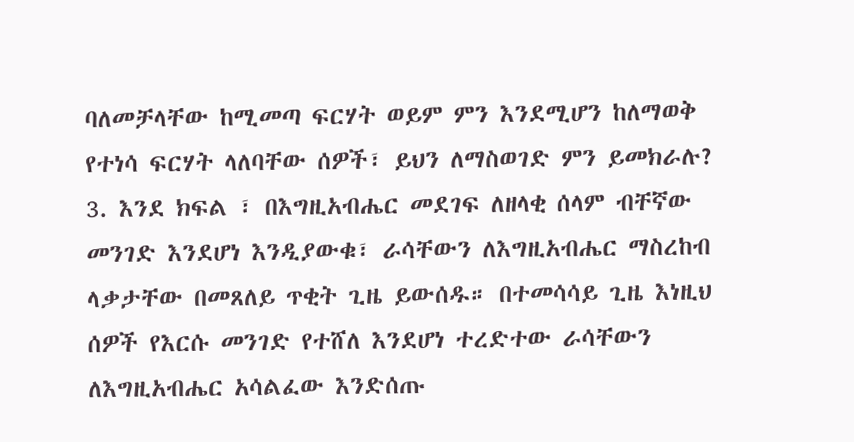ባለመቻላቸው ከሚመጣ ፍርሃት ወይም ምን እንደሚሆን ከለማወቅ የተነሳ ፍርሃት ላለባቸው ሰዎች፣ ይህን ለማስወገድ ምን ይመክራሉ? 3. እንደ ክፍል ፣ በእግዚአብሔር መደገፍ ለዘላቂ ሰላም ብቸኛው መንገድ እንደሆነ እንዲያውቁ፣ ራሳቸውን ለእግዚአብሔር ማስረከብ ላቃታቸው በመጸለይ ጥቂት ጊዜ ይውሰዱ። በተመሳሳይ ጊዜ እነዚህ ሰዎች የእርሱ መንገድ የተሸለ እንደሆነ ተረድተው ራሳቸውን ለእግዚአብሔር አሳልፈው እንድሰጡ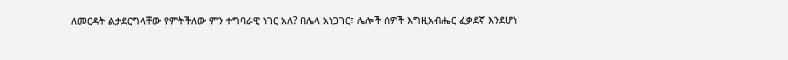ለመርዳት ልታደርግላቸው የምትችለው ምን ተግባራዊ ነገር አለ? በሌላ አነጋገር፣ ሌሎች ሰዎች እግዚአብሔር ፈቃደኛ እንደሆነ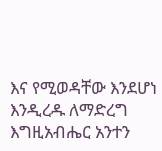እና የሚወዳቸው እንደሆነ እንዲረዱ ለማድረግ እግዚአብሔር አንተን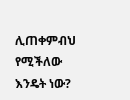ሊጠቀምብህ የሚችለው እንዴት ነው?